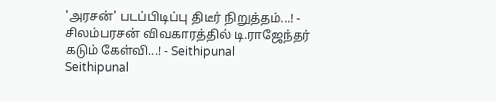'அரசன்' படப்பிடிப்பு திடீர் நிறுத்தம்...! - சிலம்பரசன் விவகாரத்தில் டி.ராஜேந்தர் கடும் கேள்வி...! - Seithipunal
Seithipunal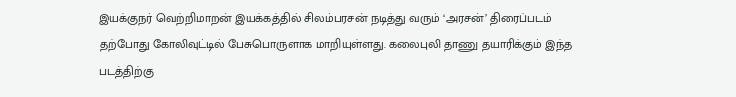இயக்குநர் வெற்றிமாறன் இயக்கத்தில் சிலம்பரசன் நடித்து வரும் ‘அரசன்’ திரைப்படம் தற்போது கோலிவுட்டில் பேசுபொருளாக மாறியுள்ளது. கலைபுலி தாணு தயாரிக்கும் இந்த படத்திற்கு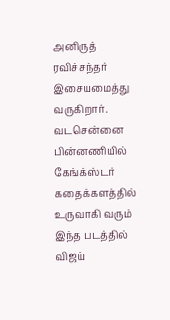அனிருத் ரவிச்சந்தர் இசையமைத்து வருகிறார். வடசென்னை பின்னணியில் கேங்க்ஸ்டர் கதைக்களத்தில் உருவாகி வரும் இந்த படத்தில் விஜய்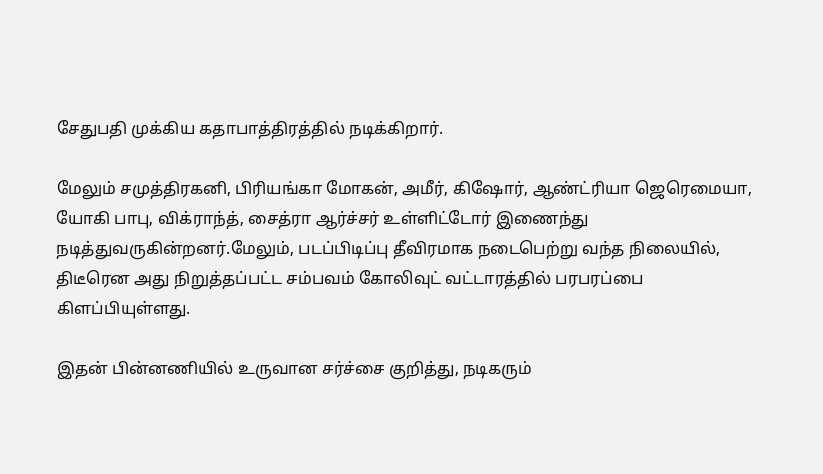சேதுபதி முக்கிய கதாபாத்திரத்தில் நடிக்கிறார்.

மேலும் சமுத்திரகனி, பிரியங்கா மோகன், அமீர், கிஷோர், ஆண்ட்ரியா ஜெரெமையா, யோகி பாபு, விக்ராந்த், சைத்ரா ஆர்ச்சர் உள்ளிட்டோர் இணைந்து நடித்துவருகின்றனர்.மேலும், படப்பிடிப்பு தீவிரமாக நடைபெற்று வந்த நிலையில், திடீரென அது நிறுத்தப்பட்ட சம்பவம் கோலிவுட் வட்டாரத்தில் பரபரப்பை கிளப்பியுள்ளது.

இதன் பின்னணியில் உருவான சர்ச்சை குறித்து, நடிகரும்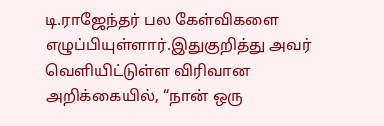டி.ராஜேந்தர் பல கேள்விகளை எழுப்பியுள்ளார்.இதுகுறித்து அவர் வெளியிட்டுள்ள விரிவான அறிக்கையில், “நான் ஒரு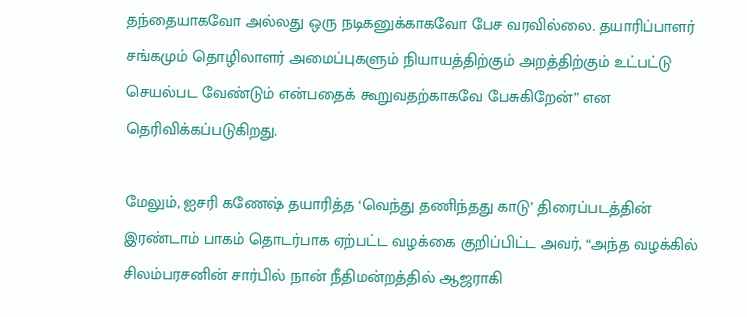தந்தையாகவோ அல்லது ஒரு நடிகனுக்காகவோ பேச வரவில்லை. தயாரிப்பாளர் சங்கமும் தொழிலாளர் அமைப்புகளும் நியாயத்திற்கும் அறத்திற்கும் உட்பட்டு செயல்பட வேண்டும் என்பதைக் கூறுவதற்காகவே பேசுகிறேன்” என தெரிவிக்கப்படுகிறது.

மேலும், ஐசரி கணேஷ் தயாரித்த ‘வெந்து தணிந்தது காடு’ திரைப்படத்தின் இரண்டாம் பாகம் தொடர்பாக ஏற்பட்ட வழக்கை குறிப்பிட்ட அவர், “அந்த வழக்கில் சிலம்பரசனின் சார்பில் நான் நீதிமன்றத்தில் ஆஜராகி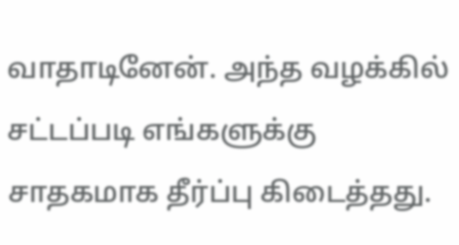வாதாடினேன். அந்த வழக்கில் சட்டப்படி எங்களுக்கு சாதகமாக தீர்ப்பு கிடைத்தது.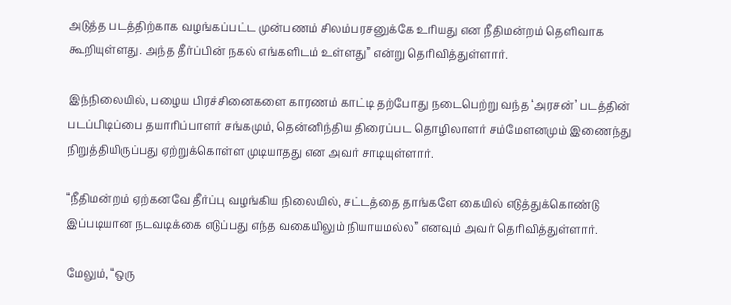அடுத்த படத்திற்காக வழங்கப்பட்ட முன்பணம் சிலம்பரசனுக்கே உரியது என நீதிமன்றம் தெளிவாக கூறியுள்ளது. அந்த தீர்ப்பின் நகல் எங்களிடம் உள்ளது” என்று தெரிவித்துள்ளார்.

இந்நிலையில், பழைய பிரச்சினைகளை காரணம் காட்டி தற்போது நடைபெற்று வந்த ‘அரசன்’ படத்தின் படப்பிடிப்பை தயாரிப்பாளர் சங்கமும், தென்னிந்திய திரைப்பட தொழிலாளர் சம்மேளனமும் இணைந்து நிறுத்தியிருப்பது ஏற்றுக்கொள்ள முடியாதது என அவர் சாடியுள்ளார்.

“நீதிமன்றம் ஏற்கனவே தீர்ப்பு வழங்கிய நிலையில், சட்டத்தை தாங்களே கையில் எடுத்துக்கொண்டு இப்படியான நடவடிக்கை எடுப்பது எந்த வகையிலும் நியாயமல்ல” எனவும் அவர் தெரிவித்துள்ளார்.

மேலும், “ஒரு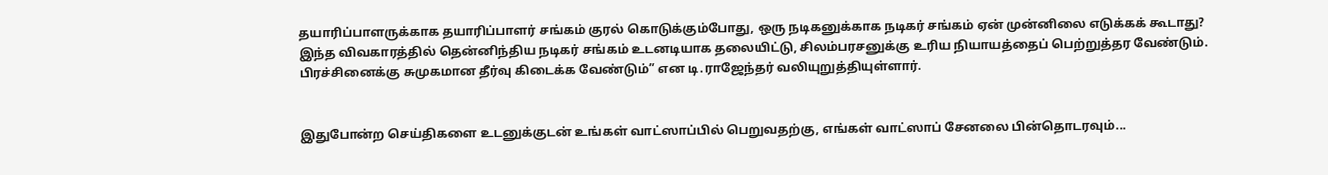தயாரிப்பாளருக்காக தயாரிப்பாளர் சங்கம் குரல் கொடுக்கும்போது, ஒரு நடிகனுக்காக நடிகர் சங்கம் ஏன் முன்னிலை எடுக்கக் கூடாது? இந்த விவகாரத்தில் தென்னிந்திய நடிகர் சங்கம் உடனடியாக தலையிட்டு, சிலம்பரசனுக்கு உரிய நியாயத்தைப் பெற்றுத்தர வேண்டும். பிரச்சினைக்கு சுமுகமான தீர்வு கிடைக்க வேண்டும்” என டி.ராஜேந்தர் வலியுறுத்தியுள்ளார்.


இதுபோன்ற செய்திகளை உடனுக்குடன் உங்கள் வாட்ஸாப்பில் பெறுவதற்கு, எங்கள் வாட்ஸாப் சேனலை பின்தொடரவும்...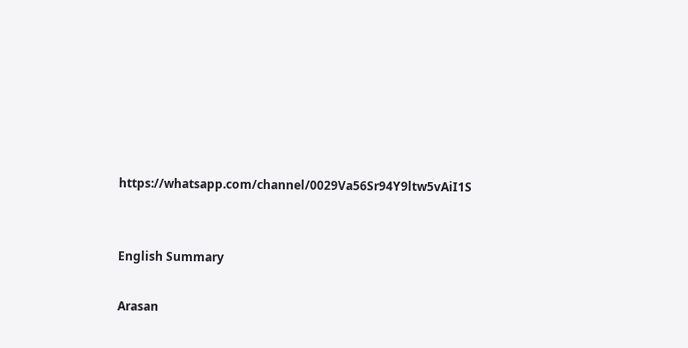https://whatsapp.com/channel/0029Va56Sr94Y9ltw5vAiI1S


English Summary

Arasan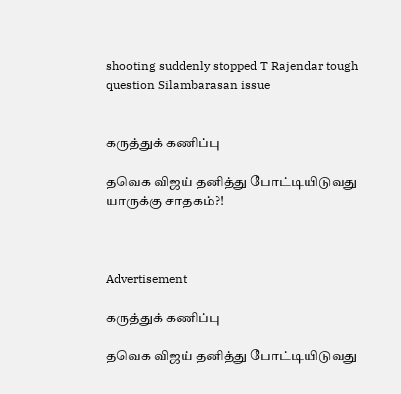shooting suddenly stopped T Rajendar tough question Silambarasan issue


கருத்துக் கணிப்பு

தவெக விஜய் தனித்து போட்டியிடுவது யாருக்கு சாதகம்?!



Advertisement

கருத்துக் கணிப்பு

தவெக விஜய் தனித்து போட்டியிடுவது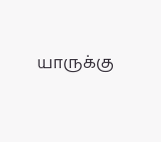யாருக்கு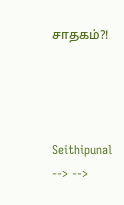சாதகம்?!




Seithipunal
--> -->